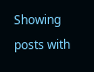Showing posts with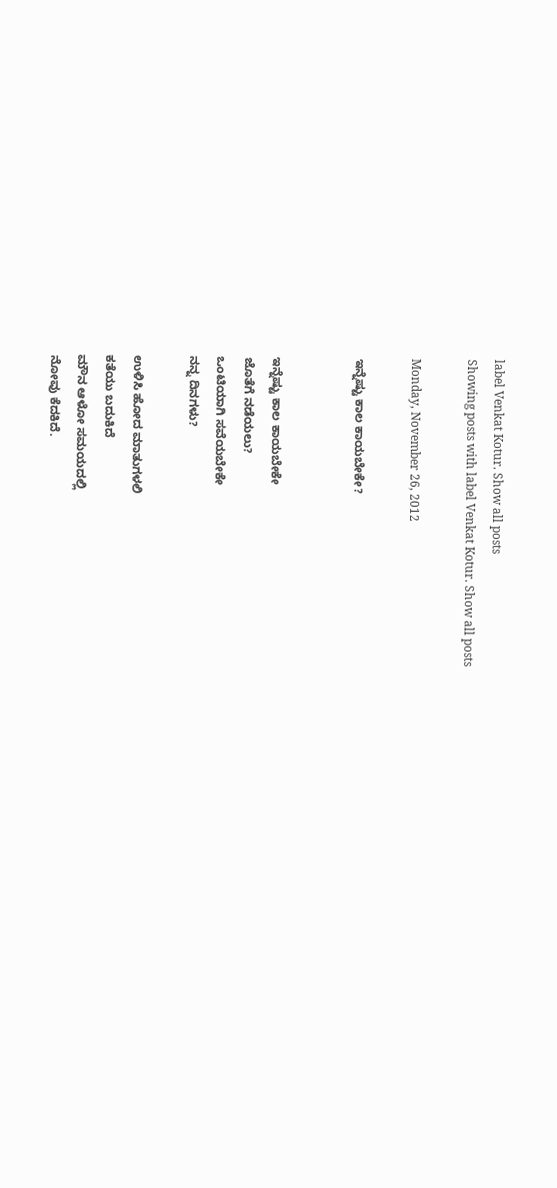label Venkat Kotur. Show all posts
Showing posts with label Venkat Kotur. Show all posts

Monday, November 26, 2012

ಇನ್ನೆಷ್ಟು ಕಾಲ ಕಾಯಬೇಕೇ?


ಇನ್ನೆಷ್ಟು ಕಾಲ ಕಾಯಬೇಕೇ
ಜೊತೆಗೆ ನಡೆಯಲು?
ಒಂಟಿಯಾಗಿ ಸವೆಯಬೇಕೇ
ನನ್ನ ದಿನಗಳು?

ಉಳಿಸಿ ಹೋದ ಮಾತುಗಳಲಿ
ಕತೆಯು ಬದುಕಿದೆ
ಮೌನ ಆಳೋ ಸಮಯದಲ್ಲಿ
ನೋವು ಕೆದಕಿದೆ.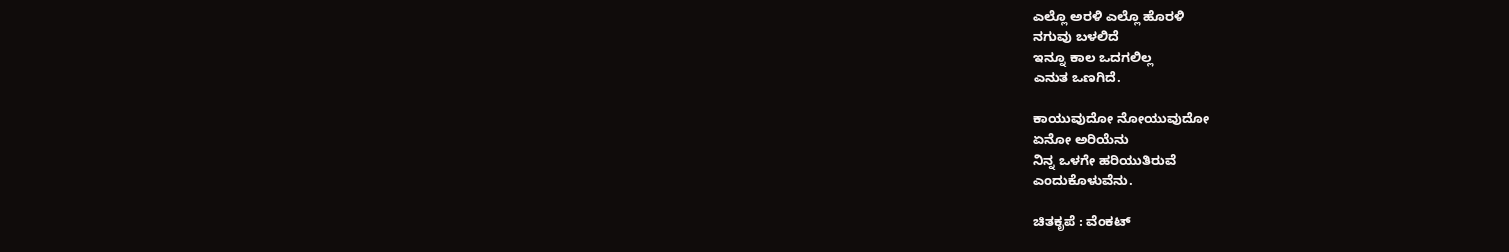ಎಲ್ಲೊ ಅರಳಿ ಎಲ್ಲೊ ಹೊರಳಿ
ನಗುವು ಬಳಲಿದೆ
ಇನ್ನೂ ಕಾಲ ಒದಗಲಿಲ್ಲ
ಎನುತ ಒಣಗಿದೆ.

ಕಾಯುವುದೋ ನೋಯುವುದೋ
ಏನೋ ಅರಿಯೆನು
ನಿನ್ನ ಒಳಗೇ ಹರಿಯುತಿರುವೆ
ಎಂದುಕೊಳುವೆನು.

ಚಿತಕೃಪೆ : ವೆಂಕಟ್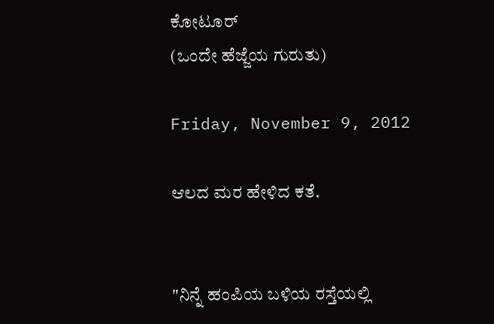ಕೋಟೂರ್
(ಒಂದೇ ಹೆಜ್ಜೆಯ ಗುರುತು)

Friday, November 9, 2012

ಆಲದ ಮರ ಹೇಳಿದ ಕತೆ.


"ನಿನ್ನೆ ಹಂಪಿಯ ಬಳಿಯ ರಸ್ತೆಯಲ್ಲಿ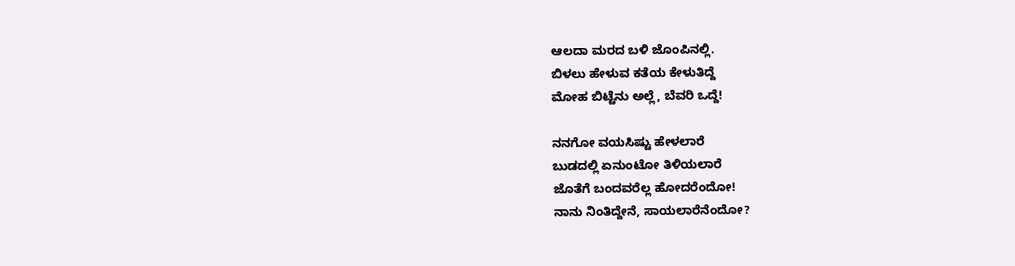ಆಲದಾ ಮರದ ಬಳಿ ಜೊಂಪಿನಲ್ಲಿ.
ಬಿಳಲು ಹೇಳುವ ಕತೆಯ ಕೇಳುತಿದ್ದೆ
ಮೋಹ ಬಿಟ್ಟೆನು ಅಲ್ಲೆ, ಬೆವರಿ ಒದ್ದೆ!

ನನಗೋ ವಯಸಿಷ್ಟು ಹೇಳಲಾರೆ
ಬುಡದಲ್ಲಿ ಏನುಂಟೋ ತಿಳಿಯಲಾರೆ
ಜೊತೆಗೆ ಬಂದವರೆಲ್ಲ ಹೋದರೆಂದೋ!
ನಾನು ನಿಂತಿದ್ದೇನೆ, ಸಾಯಲಾರೆನೆಂದೋ?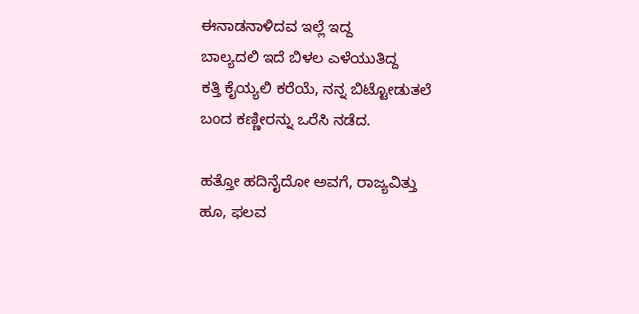ಈನಾಡನಾಳಿದವ ಇಲ್ಲೆ ಇದ್ದ
ಬಾಲ್ಯದಲಿ ಇದೆ ಬಿಳಲ ಎಳೆಯುತಿದ್ದ
ಕತ್ತಿ ಕೈಯ್ಯಲಿ ಕರೆಯೆ, ನನ್ನ ಬಿಟ್ಟೋಡುತಲೆ
ಬಂದ ಕಣ್ಣೀರನ್ನು ಒರೆಸಿ ನಡೆದ.

ಹತ್ತೋ ಹದಿನೈದೋ ಅವಗೆ, ರಾಜ್ಯವಿತ್ತು
ಹೂ, ಫಲವ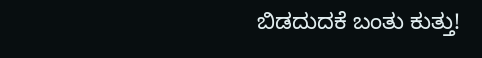ಬಿಡದುದಕೆ ಬಂತು ಕುತ್ತು!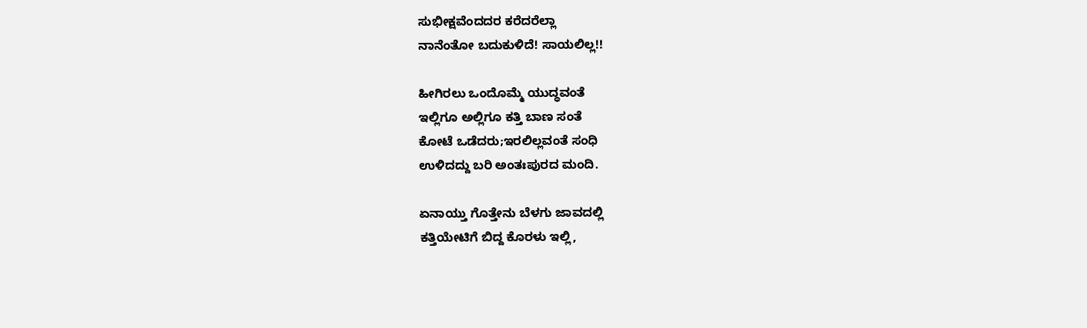ಸುಭೀಕ್ಷವೆಂದದರ ಕರೆದರೆಲ್ಲಾ
ನಾನೆಂತೋ ಬದುಕುಳಿದೆ! ಸಾಯಲಿಲ್ಲ!!

ಹೀಗಿರಲು ಒಂದೊಮ್ಮೆ ಯುದ್ಧವಂತೆ
ಇಲ್ಲಿಗೂ ಅಲ್ಲಿಗೂ ಕತ್ತಿ ಬಾಣ ಸಂತೆ
ಕೋಟೆ ಒಡೆದರು;ಇರಲಿಲ್ಲವಂತೆ ಸಂಧಿ
ಉಳಿದದ್ದು ಬರಿ ಅಂತಃಪುರದ ಮಂದಿ.

ಏನಾಯ್ತು ಗೊತ್ತೇನು ಬೆಳಗು ಜಾವದಲ್ಲಿ
ಕತ್ತಿಯೇಟಿಗೆ ಬಿದ್ದ ಕೊರಳು ಇಲ್ಲಿ,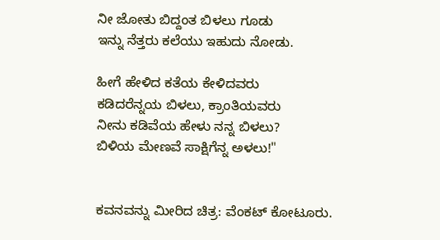ನೀ ಜೋತು ಬಿದ್ದಂತ ಬಿಳಲು ಗೂಡು
ಇನ್ನು ನೆತ್ತರು ಕಲೆಯು ಇಹುದು ನೋಡು.

ಹೀಗೆ ಹೇಳಿದ ಕತೆಯ ಕೇಳಿದವರು
ಕಡಿದರೆನ್ನಯ ಬಿಳಲು, ಕ್ರಾಂತಿಯವರು
ನೀನು ಕಡಿವೆಯ ಹೇಳು ನನ್ನ ಬಿಳಲು?
ಬಿಳಿಯ ಮೇಣವೆ ಸಾಕ್ಷಿಗೆನ್ನ ಅಳಲು!"


ಕವನವನ್ನು ಮೀರಿದ ಚಿತ್ರ: ವೆಂಕಟ್ ಕೋಟೂರು.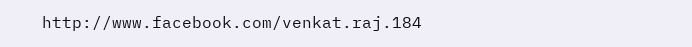http://www.facebook.com/venkat.raj.184